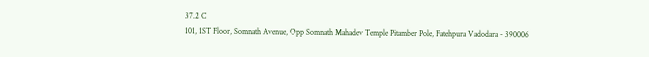37.2 C
101, 1ST Floor, Somnath Avenue, Opp Somnath Mahadev Temple Pitamber Pole, Fatehpura Vadodara - 390006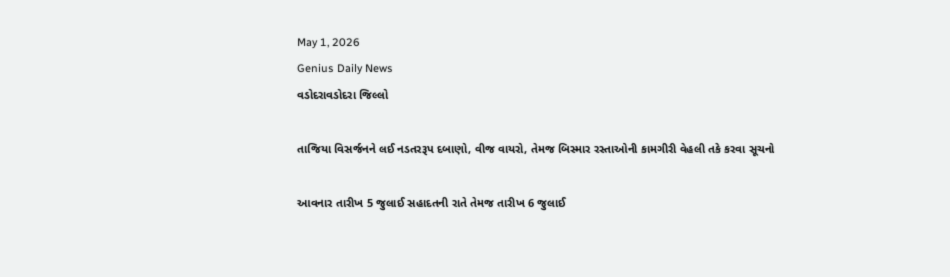May 1, 2026
Genius Daily News
વડોદરાવડોદરા જિલ્લો

તાજિયા વિસર્જનને લઈ નડતરરૂપ દબાણો, વીજ વાયરો, તેમજ બિસ્માર રસ્તાઓની કામગીરી વેહલી તકે કરવા સૂચનો

આવનાર તારીખ 5 જુલાઈ સહાદતની રાતે તેમજ તારીખ 6 જુલાઈ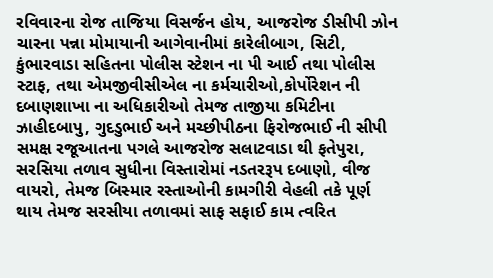રવિવારના રોજ તાજિયા વિસર્જન હોય, આજરોજ ડીસીપી ઝોન ચારના પન્ના મોમાયાની આગેવાનીમાં કારેલીબાગ, સિટી, કુંભારવાડા સહિતના પોલીસ સ્ટેશન ના પી આઈ તથા પોલીસ સ્ટાફ, તથા એમજીવીસીએલ ના કર્મચારીઓ,કોર્પોરેશન ની દબાણશાખા ના અધિકારીઓ તેમજ તાજીયા કમિટીના ઝાહીદબાપુ, ગુદડુભાઈ અને મચ્છીપીઠના ફિરોજભાઈ ની સીપી સમક્ષ રજૂઆતના પગલે આજરોજ સલાટવાડા થી ફતેપુરા, સરસિયા તળાવ સુધીના વિસ્તારોમાં નડતરરૂપ દબાણો, વીજ વાયરો, તેમજ બિસ્માર રસ્તાઓની કામગીરી વેહલી તકે પૂર્ણ થાય તેમજ સરસીયા તળાવમાં સાફ સફાઈ કામ ત્વરિત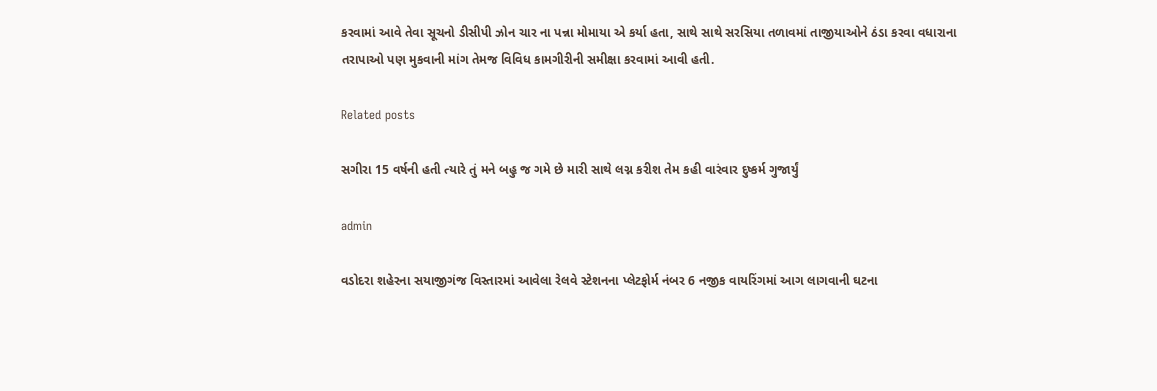કરવામાં આવે તેવા સૂચનો ડીસીપી ઝોન ચાર ના પન્ના મોમાયા એ કર્યા હતા, સાથે સાથે સરસિયા તળાવમાં તાજીયાઓને ઠંડા કરવા વધારાના તરાપાઓ પણ મુકવાની માંગ તેમજ વિવિધ કામગીરીની સમીક્ષા કરવામાં આવી હતી.

Related posts

સગીરા 15 વર્ષની હતી ત્યારે તું મને બહુ જ ગમે છે મારી સાથે લગ્ન કરીશ તેમ કહી વારંવાર દુષ્કર્મ ગુજાર્યું

admin

વડોદરા શહેરના સયાજીગંજ વિસ્તારમાં આવેલા રેલવે સ્ટેશનના પ્લેટફોર્મ નંબર 6 નજીક વાયરિંગમાં આગ લાગવાની ઘટના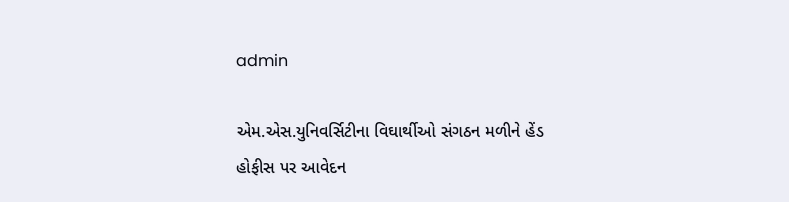admin

એમ.એસ.યુનિવર્સિટીના વિઘાર્થીઓ સંગઠન મળીને હેંડ હોફીસ પર આવેદન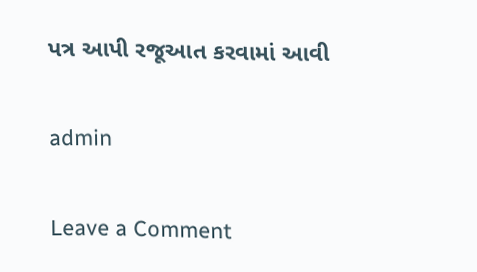પત્ર આપી રજૂઆત કરવામાં આવી

admin

Leave a Comment